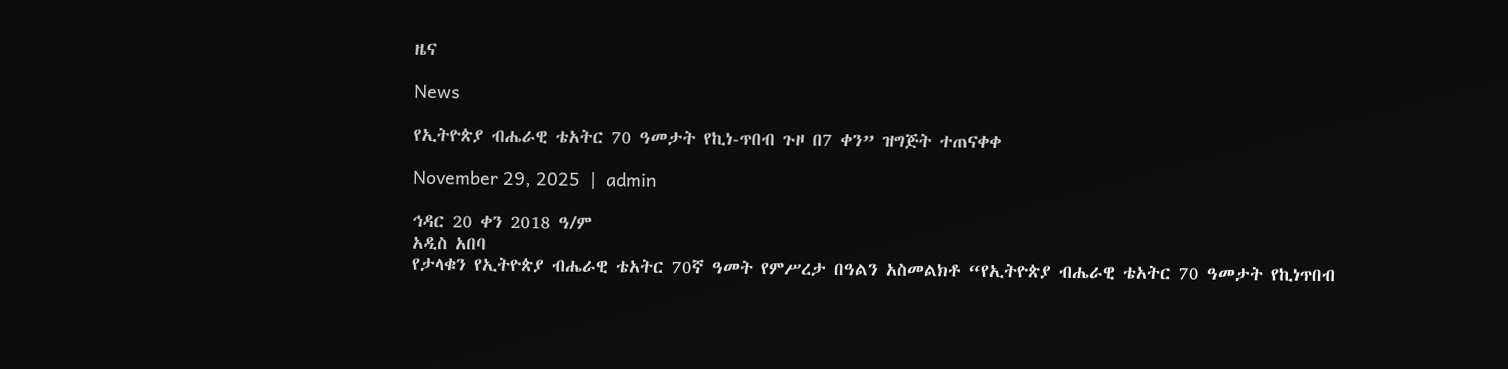ዜና

News

የኢትዮጵያ ብሔራዊ ቴአትር 70 ዓመታት የኪነ-ጥበብ ጉዞ በ7 ቀን” ዝግጅት ተጠናቀቀ

November 29, 2025  |  admin

ኅዳር 20 ቀን 2018 ዓ/ም
አዲስ አበባ
የታላቁን የኢትዮጵያ ብሔራዊ ቴአትር 70ኛ ዓመት የምሥረታ በዓልን አስመልክቶ “የኢትዮጵያ ብሔራዊ ቴአትር 70 ዓመታት የኪነጥበብ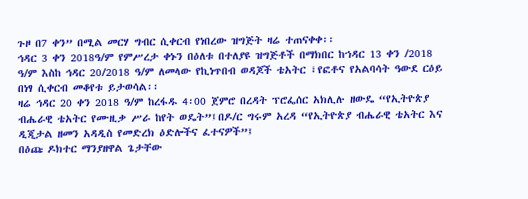ጉዞ በ7 ቀን” በሚል መርሃ ግብር ሲቀርብ የነበረው ዝግጅት ዛሬ ተጠናቀቀ፡፡
ኅዳር 3 ቀን 2018ዓ/ም የምሥረታ ቀኑን በዕለቱ በተለያዩ ዝግጅቶች በማክበር ከኀዳር 13 ቀን /2018 ዓ/ም እስከ ኅዳር 20/2018 ዓ/ም ለመላው የኪነጥበብ ወዳጆች ቴአትር ፣የፎቶና የአልባሳት ዓውደ ርዕይ በነፃ ሲቀርብ መቆየቱ ይታወሳል፡፡
ዛሬ ኅዳር 20 ቀን 2018 ዓ/ም ከረፋዱ 4፡00 ጀምሮ በረዳት ፕሮፌሰር አክሊሉ ዘውዴ “የኢትዮጵያ ብሔራዊ ቴአትር የሙዚቃ ሥራ ከየት ወዴት”፤በዶ/ር ግሩም አረዳ “የኢትዮጵያ ብሔራዊ ቴአትር እና ዲጂታል ዘመን አዳዲስ የመድረክ ዕድሎችና ፈተናዎች”፤
በዕጩ ዶክተር ማንያዘዋል ጌታቸው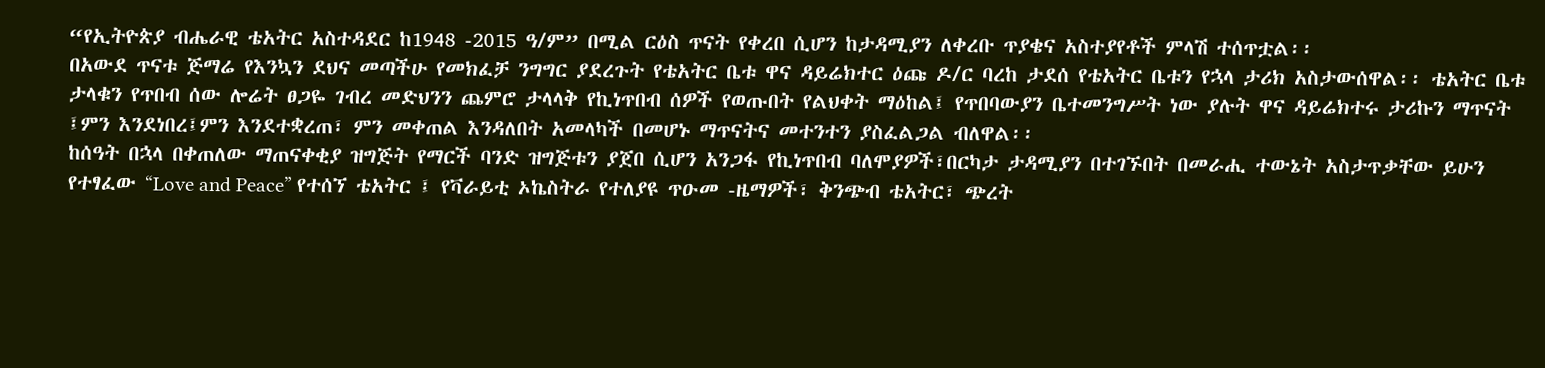“የኢትዮጵያ ብሔራዊ ቴአትር አስተዳደር ከ1948 -2015 ዓ/ም” በሚል ርዕስ ጥናት የቀረበ ሲሆን ከታዳሚያን ለቀረቡ ጥያቄና አስተያየቶች ምላሽ ተሰጥቷል፡፡
በአውደ ጥናቱ ጅማሬ የእንኳን ደህና መጣችሁ የመክፈቻ ንግግር ያደረጉት የቴአትር ቤቱ ዋና ዳይሬክተር ዕጩ ዶ/ር ባረከ ታደሰ የቴአትር ቤቱን የኋላ ታሪክ አስታውሰዋል፡፡ ቴአትር ቤቱ ታላቁን የጥበብ ሰው ሎሬት ፀጋዬ ገብረ መድህንን ጨምሮ ታላላቅ የኪነጥበብ ሰዎች የወጡበት የልህቀት ማዕከል፤ የጥበባውያን ቤተመንግሥት ነው ያሉት ዋና ዳይሬክተሩ ታሪኩን ማጥናት ፤ምን እንደነበረ፤ምን እንደተቋረጠ፣ ምን መቀጠል እንዳለበት አመላካች በመሆኑ ማጥናትና መተንተን ያስፈልጋል ብለዋል፡፡
ከሰዓት በኋላ በቀጠለው ማጠናቀቂያ ዝግጅት የማርች ባንድ ዝግጅቱን ያጀበ ሲሆን አንጋፋ የኪነጥበብ ባለሞያዎች፣በርካታ ታዳሚያን በተገኙበት በመራሒ ተውኔት አስታጥቃቸው ይሁን የተፃፈው “Love and Peace” የተሰኘ ቴአትር ፤ የቫራይቲ ኦኬስትራ የተለያዩ ጥዑመ -ዜማዎች፣ ቅንጭብ ቴአትር፣ ጭረት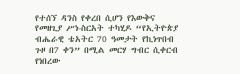የተሰኘ ዳንስ የቀረበ ሲሆን የእውቅና የመዘጊያ ሥነ-ስርአት ተካሂዶ “የኢትዮጵያ ብሔራዊ ቴአትር 70 ዓመታት የኪነጥበብ ጉዞ በ7 ቀን” በሚል መርሃ ግብር ሲቀርብ የነበረው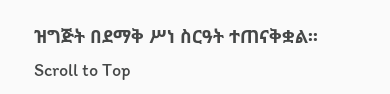ዝግጅት በደማቅ ሥነ ስርዓት ተጠናቅቋል፡፡
Scroll to Top